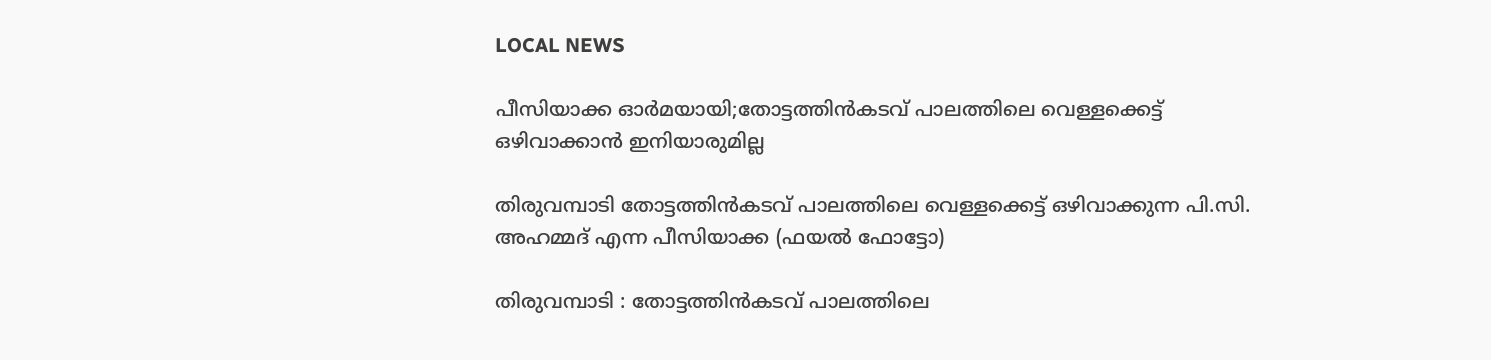LOCAL NEWS

പീസിയാക്ക ഓർമയായി;തോട്ടത്തിൻകടവ് പാലത്തിലെ വെള്ളക്കെട്ട് ഒഴിവാക്കാൻ ഇനിയാരുമില്ല

തിരുവമ്പാടി തോട്ടത്തിൻകടവ് പാലത്തിലെ വെള്ളക്കെട്ട് ഒഴിവാക്കുന്ന പി.സി. അഹമ്മദ് എന്ന പീസിയാക്ക (ഫയൽ ഫോട്ടോ)

തിരുവമ്പാടി : തോട്ടത്തിൻകടവ് പാലത്തിലെ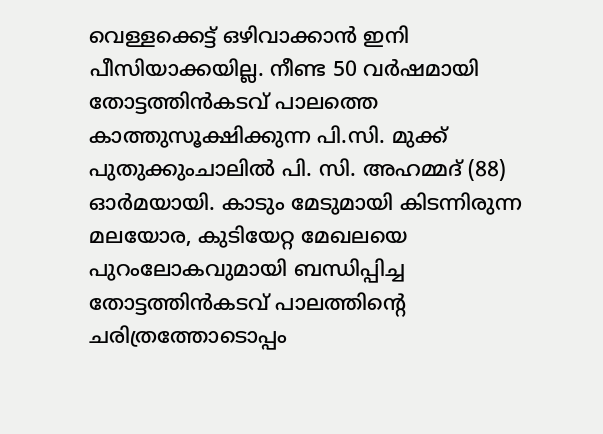വെള്ളക്കെട്ട് ഒഴിവാക്കാൻ ഇനി പീസിയാക്കയില്ല. നീണ്ട 50 വർഷമായി തോട്ടത്തിൻകടവ് പാലത്തെ കാത്തുസൂക്ഷിക്കുന്ന പി.സി. മുക്ക് പുതുക്കുംചാലിൽ പി. സി. അഹമ്മദ് (88) ഓർമയായി. കാടും മേടുമായി കിടന്നിരുന്ന മലയോര, കുടിയേറ്റ മേഖലയെ പുറംലോകവുമായി ബന്ധിപ്പിച്ച തോട്ടത്തിൻകടവ് പാലത്തിന്റെ ചരിത്രത്തോടൊപ്പം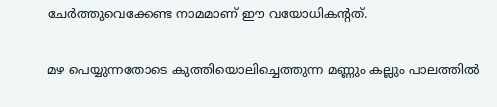ചേർത്തുവെക്കേണ്ട നാമമാണ് ഈ വയോധികന്റ‌ത്‌.

മഴ പെയ്യുന്നതോടെ കുത്തിയൊലിച്ചെത്തുന്ന മണ്ണും കല്ലും പാലത്തിൽ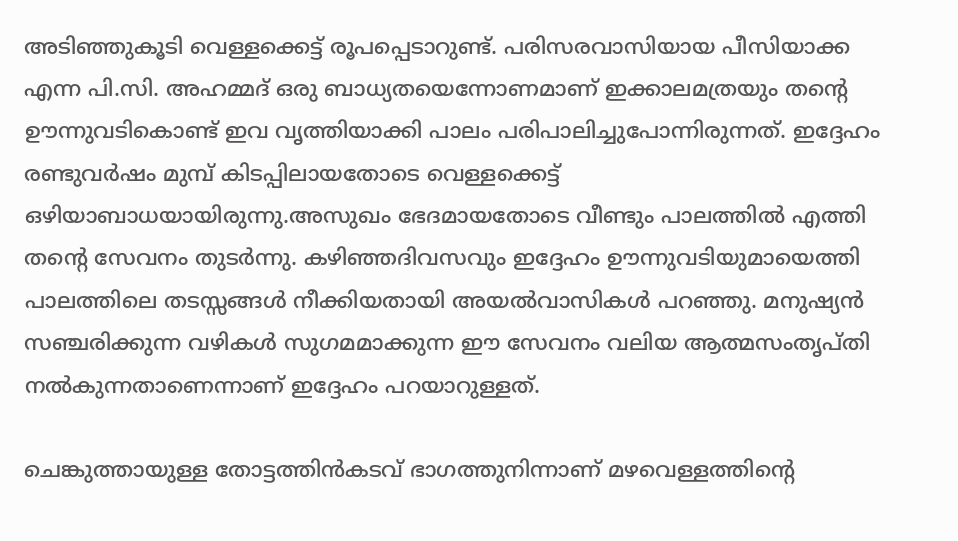അടിഞ്ഞുകൂടി വെള്ളക്കെട്ട് രൂപപ്പെടാറുണ്ട്. പരിസരവാസിയായ പീസിയാക്ക എന്ന പി.സി. അഹമ്മദ് ഒരു ബാധ്യതയെന്നോണമാണ് ഇക്കാലമത്രയും തന്റെ ഊന്നുവടികൊണ്ട് ഇവ വൃത്തിയാക്കി പാലം പരിപാലിച്ചുപോന്നിരുന്നത്. ഇദ്ദേഹം രണ്ടുവർഷം മുമ്പ് കിടപ്പിലായതോടെ വെള്ളക്കെട്ട് ഒഴിയാബാധയായിരുന്നു.അസുഖം ഭേദമായതോടെ വീണ്ടും പാലത്തിൽ എത്തി തന്റെ സേവനം തുടർന്നു. കഴിഞ്ഞദിവസവും ഇദ്ദേഹം ഊന്നുവടിയുമായെത്തി പാലത്തിലെ തടസ്സങ്ങൾ നീക്കിയതായി അയൽവാസികൾ പറഞ്ഞു. മനുഷ്യൻ സഞ്ചരിക്കുന്ന വഴികൾ സുഗമമാക്കുന്ന ഈ സേവനം വലിയ ആത്മസംതൃപ്തി നൽകുന്നതാണെന്നാണ് ഇദ്ദേഹം പറയാറുള്ളത്.

ചെങ്കുത്തായുള്ള തോട്ടത്തിൻകടവ് ഭാഗത്തുനിന്നാണ് മഴവെള്ളത്തിന്റെ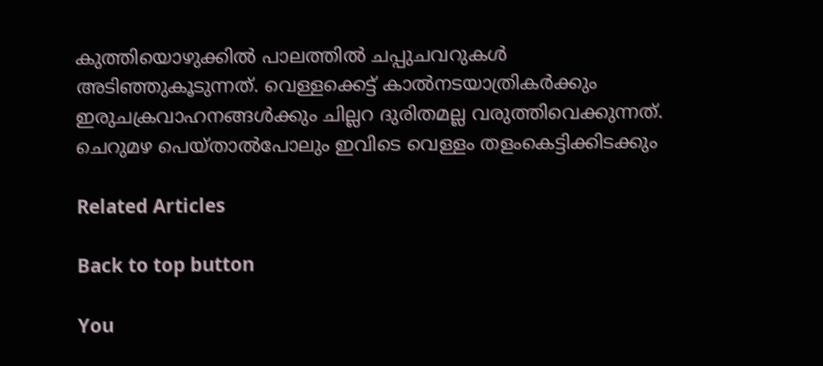കുത്തിയൊഴുക്കിൽ പാലത്തിൽ ചപ്പുചവറുകൾ അടിഞ്ഞുകൂടുന്നത്. വെള്ളക്കെട്ട് കാൽനടയാത്രികർക്കും ഇരുചക്രവാഹനങ്ങൾക്കും ചില്ലറ ദുരിതമല്ല വരുത്തിവെക്കുന്നത്. ചെറുമഴ പെയ്താൽപോലും ഇവിടെ വെള്ളം തളംകെട്ടിക്കിടക്കും

Related Articles

Back to top button

You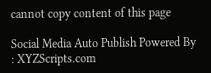cannot copy content of this page

Social Media Auto Publish Powered By : XYZScripts.com